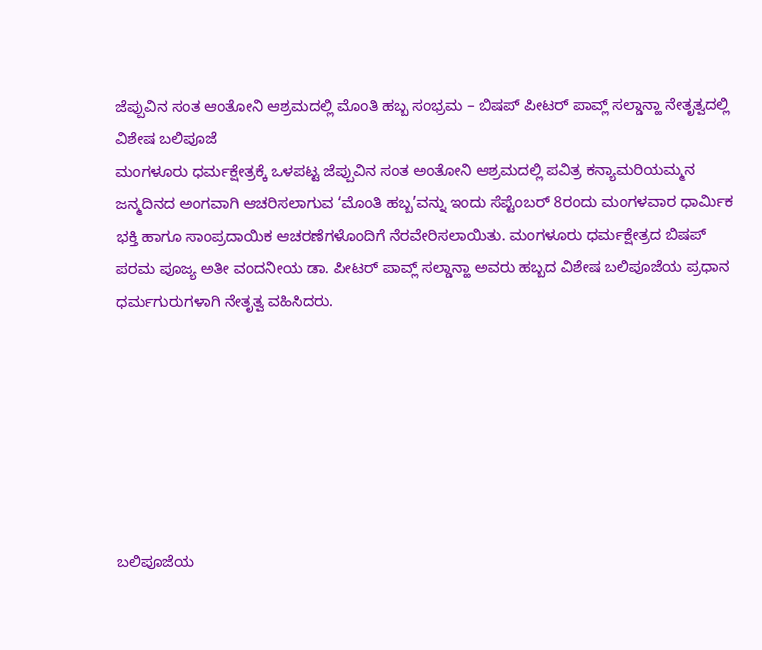ಜೆಪ್ಪುವಿನ ಸಂತ ಆಂತೋನಿ ಆಶ್ರಮದಲ್ಲಿ ಮೊಂತಿ ಹಬ್ಬ ಸಂಭ್ರಮ – ಬಿಷಪ್ ಪೀಟರ್ ಪಾವ್ಲ್ ಸಲ್ಡಾನ್ಹಾ ನೇತೃತ್ವದಲ್ಲಿ ವಿಶೇಷ ಬಲಿಪೂಜೆ
ಮಂಗಳೂರು ಧರ್ಮಕ್ಷೇತ್ರಕ್ಕೆ ಒಳಪಟ್ಟ ಜೆಪ್ಪುವಿನ ಸಂತ ಅಂತೋನಿ ಆಶ್ರಮದಲ್ಲಿ ಪವಿತ್ರ ಕನ್ಯಾಮರಿಯಮ್ಮನ ಜನ್ಮದಿನದ ಅಂಗವಾಗಿ ಆಚರಿಸಲಾಗುವ ‘ಮೊಂತಿ ಹಬ್ಬ’ವನ್ನು ಇಂದು ಸೆಪ್ಟೆಂಬರ್ 8ರಂದು ಮಂಗಳವಾರ ಧಾರ್ಮಿಕ ಭಕ್ತಿ ಹಾಗೂ ಸಾಂಪ್ರದಾಯಿಕ ಆಚರಣೆಗಳೊಂದಿಗೆ ನೆರವೇರಿಸಲಾಯಿತು. ಮಂಗಳೂರು ಧರ್ಮಕ್ಷೇತ್ರದ ಬಿಷಪ್ ಪರಮ ಪೂಜ್ಯ ಅತೀ ವಂದನೀಯ ಡಾ. ಪೀಟರ್ ಪಾವ್ಲ್ ಸಲ್ಡಾನ್ಹಾ ಅವರು ಹಬ್ಬದ ವಿಶೇಷ ಬಲಿಪೂಜೆಯ ಪ್ರಧಾನ ಧರ್ಮಗುರುಗಳಾಗಿ ನೇತೃತ್ವ ವಹಿಸಿದರು.







ಬಲಿಪೂಜೆಯ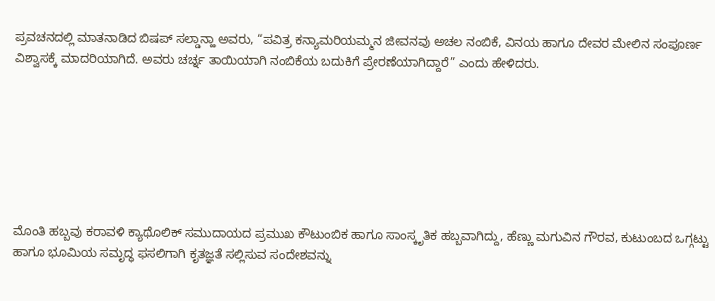ಪ್ರವಚನದಲ್ಲಿ ಮಾತನಾಡಿದ ಬಿಷಪ್ ಸಲ್ಡಾನ್ಹಾ ಅವರು, “ಪವಿತ್ರ ಕನ್ಯಾಮರಿಯಮ್ಮನ ಜೀವನವು ಅಚಲ ನಂಬಿಕೆ, ವಿನಯ ಹಾಗೂ ದೇವರ ಮೇಲಿನ ಸಂಪೂರ್ಣ ವಿಶ್ವಾಸಕ್ಕೆ ಮಾದರಿಯಾಗಿದೆ. ಅವರು ಚರ್ಚ್ನ ತಾಯಿಯಾಗಿ ನಂಬಿಕೆಯ ಬದುಕಿಗೆ ಪ್ರೇರಣೆಯಾಗಿದ್ದಾರೆ” ಎಂದು ಹೇಳಿದರು.







ಮೊಂತಿ ಹಬ್ಬವು ಕರಾವಳಿ ಕ್ಯಾಥೊಲಿಕ್ ಸಮುದಾಯದ ಪ್ರಮುಖ ಕೌಟುಂಬಿಕ ಹಾಗೂ ಸಾಂಸ್ಕೃತಿಕ ಹಬ್ಬವಾಗಿದ್ದು, ಹೆಣ್ಣು ಮಗುವಿನ ಗೌರವ, ಕುಟುಂಬದ ಒಗ್ಗಟ್ಟು ಹಾಗೂ ಭೂಮಿಯ ಸಮೃದ್ಧ ಫಸಲಿಗಾಗಿ ಕೃತಜ್ಞತೆ ಸಲ್ಲಿಸುವ ಸಂದೇಶವನ್ನು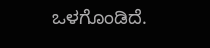ಒಳಗೊಂಡಿದೆ.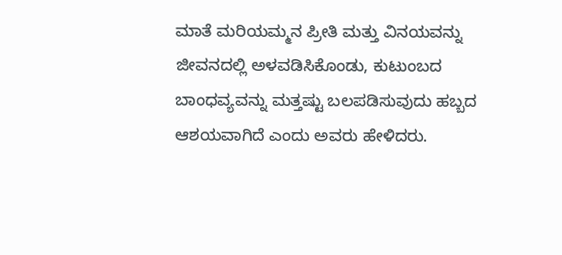ಮಾತೆ ಮರಿಯಮ್ಮನ ಪ್ರೀತಿ ಮತ್ತು ವಿನಯವನ್ನು ಜೀವನದಲ್ಲಿ ಅಳವಡಿಸಿಕೊಂಡು, ಕುಟುಂಬದ ಬಾಂಧವ್ಯವನ್ನು ಮತ್ತಷ್ಟು ಬಲಪಡಿಸುವುದು ಹಬ್ಬದ ಆಶಯವಾಗಿದೆ ಎಂದು ಅವರು ಹೇಳಿದರು.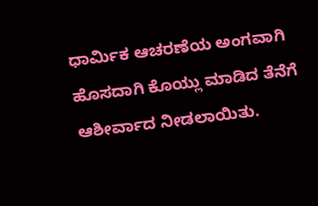ಧಾರ್ಮಿಕ ಆಚರಣೆಯ ಅಂಗವಾಗಿ ಹೊಸದಾಗಿ ಕೊಯ್ಲು ಮಾಡಿದ ತೆನೆಗೆ ಆಶೀರ್ವಾದ ನೀಡಲಾಯಿತು.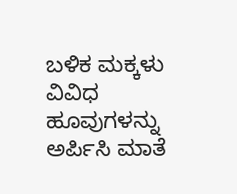ಬಳಿಕ ಮಕ್ಕಳು ವಿವಿಧ ಹೂವುಗಳನ್ನು ಅರ್ಪಿಸಿ ಮಾತೆ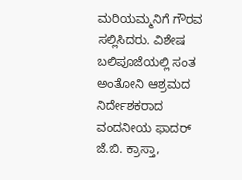ಮರಿಯಮ್ಮನಿಗೆ ಗೌರವ ಸಲ್ಲಿಸಿದರು. ವಿಶೇಷ ಬಲಿಪೂಜೆಯಲ್ಲಿ ಸಂತ ಅಂತೋನಿ ಆಶ್ರಮದ ನಿರ್ದೇಶಕರಾದ ವಂದನೀಯ ಫಾದರ್ ಜೆ.ಬಿ. ಕ್ರಾಸ್ತಾ,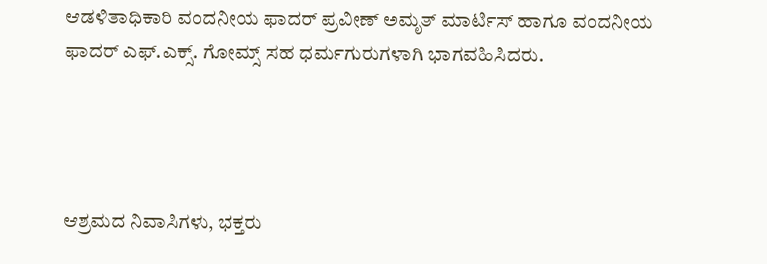ಆಡಳಿತಾಧಿಕಾರಿ ವಂದನೀಯ ಫಾದರ್ ಪ್ರವೀಣ್ ಅಮೃತ್ ಮಾರ್ಟಿಸ್ ಹಾಗೂ ವಂದನೀಯ ಫಾದರ್ ಎಫ್.ಎಕ್ಸ್. ಗೋಮ್ಸ್ ಸಹ ಧರ್ಮಗುರುಗಳಾಗಿ ಭಾಗವಹಿಸಿದರು.




ಆಶ್ರಮದ ನಿವಾಸಿಗಳು, ಭಕ್ತರು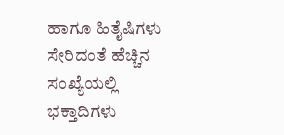ಹಾಗೂ ಹಿತೈಷಿಗಳು ಸೇರಿದಂತೆ ಹೆಚ್ಚಿನ ಸಂಖ್ಯೆಯಲ್ಲಿ ಭಕ್ತಾದಿಗಳು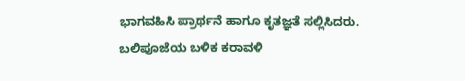ಭಾಗವಹಿಸಿ ಪ್ರಾರ್ಥನೆ ಹಾಗೂ ಕೃತಜ್ಞತೆ ಸಲ್ಲಿಸಿದರು. ಬಲಿಪೂಜೆಯ ಬಳಿಕ ಕರಾವಳಿ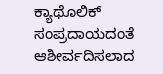ಕ್ಯಾಥೊಲಿಕ್ ಸಂಪ್ರದಾಯದಂತೆ ಆಶೀರ್ವದಿಸಲಾದ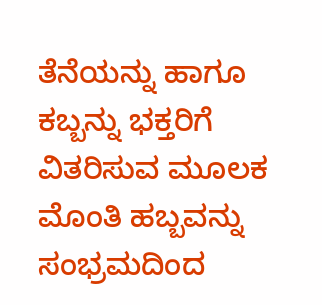ತೆನೆಯನ್ನು ಹಾಗೂ ಕಬ್ಬನ್ನು ಭಕ್ತರಿಗೆ ವಿತರಿಸುವ ಮೂಲಕ ಮೊಂತಿ ಹಬ್ಬವನ್ನು ಸಂಭ್ರಮದಿಂದ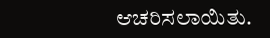ಆಚರಿಸಲಾಯಿತು.